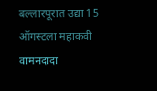बल्लारपूरात उद्या 15 ऑगस्टला महाकवी वामनदादा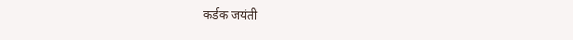कर्डक जयंती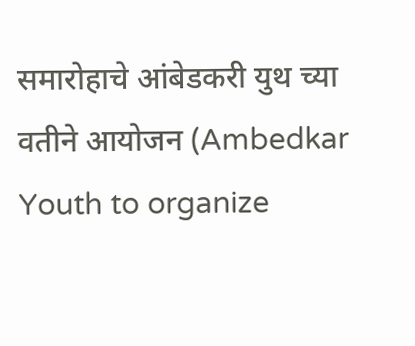समारोहाचे आंबेडकरी युथ च्या वतीने आयोजन (Ambedkar Youth to organize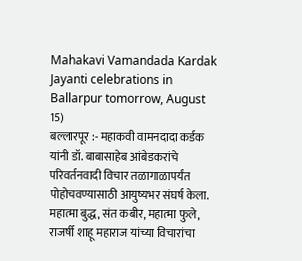Mahakavi Vamandada Kardak Jayanti celebrations in Ballarpur tomorrow, August 15)
बल्लारपूर :- महाकवी वामनदादा कर्डक यांनी डॉ. बाबासाहेब आंबेडकरांचे परिवर्तनवादी विचार तळागाळापर्यंत पोहोचवण्यासाठी आयुष्यभर संघर्ष केला. महात्मा बुद्ध, संत कबीर, महात्मा फुले, राजर्षी शाहू महाराज यांच्या विचारांचा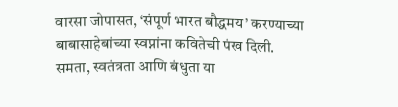वारसा जोपासत, ‘संपूर्ण भारत बौद्धमय’ करण्याच्या बाबासाहेबांच्या स्वप्नांना कवितेची पंख दिली. समता, स्वतंत्रता आणि बंधुता या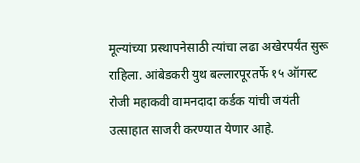मूल्यांच्या प्रस्थापनेसाठी त्यांचा लढा अखेरपर्यंत सुरू राहिला. आंबेडकरी युथ बल्लारपूरतर्फे १५ ऑगस्ट रोजी महाकवी वामनदादा कर्डक यांची जयंती उत्साहात साजरी करण्यात येणार आहे.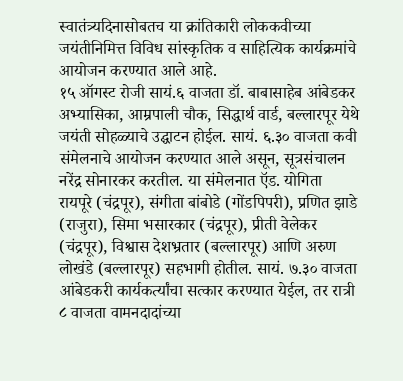स्वातंत्र्यदिनासोबतच या क्रांतिकारी लोककवीच्या जयंतीनिमित्त विविध सांस्कृतिक व साहित्यिक कार्यक्रमांचे आयोजन करण्यात आले आहे.
१५ ऑगस्ट रोजी सायं.६ वाजता डॉ. बाबासाहेब आंबेडकर अभ्यासिका, आम्रपाली चौक, सिद्धार्थ वार्ड, बल्लारपूर येथे जयंती सोहळ्याचे उद्घाटन होईल. सायं. ६.३० वाजता कवी संमेलनाचे आयोजन करण्यात आले असून, सूत्रसंचालन नरेंद्र सोनारकर करतील. या संमेलनात ऍड. योगिता रायपूरे (चंद्रपूर), संगीता बांबोडे (गोंडपिपरी), प्रणित झाडे (राजुरा), सिमा भसारकार (चंद्रपूर), प्रीती वेलेकर (चंद्रपूर), विश्वास देशभ्रतार (बल्लारपूर) आणि अरुण लोखंडे (बल्लारपूर) सहभागी होतील. सायं. ७.३० वाजता आंबेडकरी कार्यकर्त्यांचा सत्कार करण्यात येईल, तर रात्री ८ वाजता वामनदादांच्या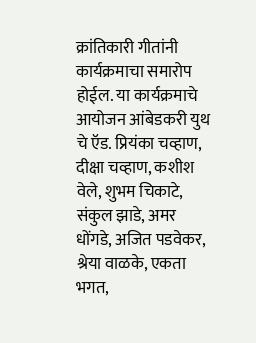क्रांतिकारी गीतांनी कार्यक्रमाचा समारोप होईल. या कार्यक्रमाचे आयोजन आंबेडकरी युथ चे ऍड. प्रियंका चव्हाण, दीक्षा चव्हाण, कशीश वेले, शुभम चिकाटे, संकुल झाडे, अमर धोंगडे, अजित पडवेकर, श्रेया वाळके, एकता भगत,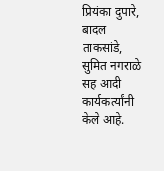प्रियंका दुपारे, बादल ताकसांडे, सुमित नगराळे सह आदी कार्यकर्त्यांनी केले आहे.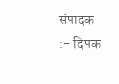संपादक :- दिपक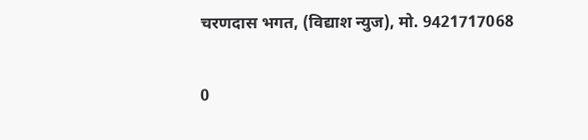चरणदास भगत, (विद्याश न्युज), मो. 9421717068

0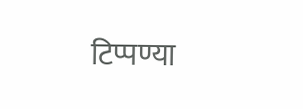टिप्पण्या